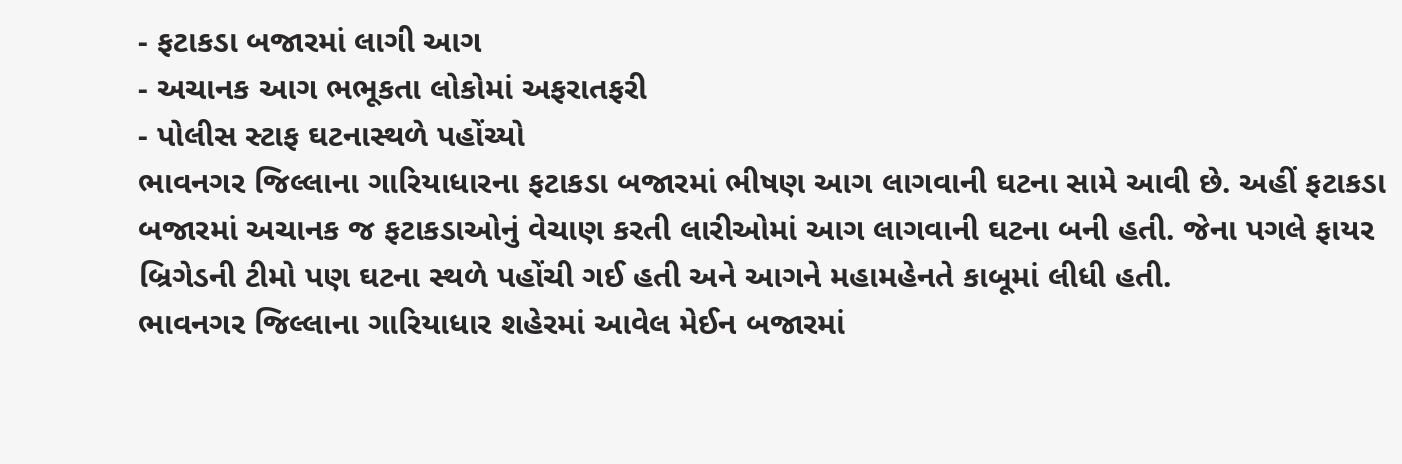- ફટાકડા બજારમાં લાગી આગ
- અચાનક આગ ભભૂકતા લોકોમાં અફરાતફરી
- પોલીસ સ્ટાફ ઘટનાસ્થળે પહોંચ્યો
ભાવનગર જિલ્લાના ગારિયાધારના ફટાકડા બજારમાં ભીષણ આગ લાગવાની ઘટના સામે આવી છે. અહીં ફટાકડા બજારમાં અચાનક જ ફટાકડાઓનું વેચાણ કરતી લારીઓમાં આગ લાગવાની ઘટના બની હતી. જેના પગલે ફાયર બ્રિગેડની ટીમો પણ ઘટના સ્થળે પહોંચી ગઈ હતી અને આગને મહામહેનતે કાબૂમાં લીધી હતી.
ભાવનગર જિલ્લાના ગારિયાધાર શહેરમાં આવેલ મેઈન બજારમાં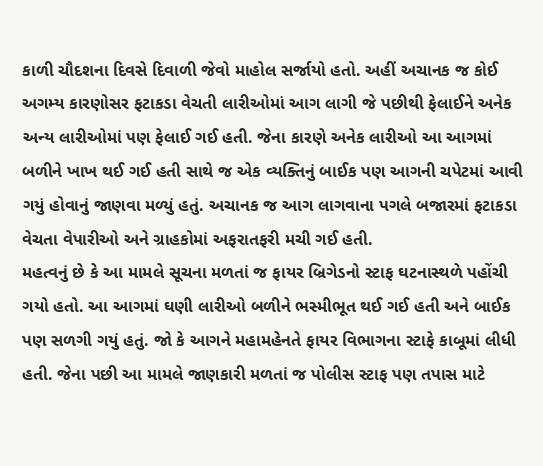કાળી ચૌદશના દિવસે દિવાળી જેવો માહોલ સર્જાયો હતો. અહીં અચાનક જ કોઈ અગમ્ય કારણોસર ફટાકડા વેચતી લારીઓમાં આગ લાગી જે પછીથી ફેલાઈને અનેક અન્ય લારીઓમાં પણ ફેલાઈ ગઈ હતી. જેના કારણે અનેક લારીઓ આ આગમાં બળીને ખાખ થઈ ગઈ હતી સાથે જ એક વ્યક્તિનું બાઈક પણ આગની ચપેટમાં આવી ગયું હોવાનું જાણવા મળ્યું હતું. અચાનક જ આગ લાગવાના પગલે બજારમાં ફટાકડા વેચતા વેપારીઓ અને ગ્રાહકોમાં અફરાતફરી મચી ગઈ હતી.
મહત્વનું છે કે આ મામલે સૂચના મળતાં જ ફાયર બ્રિગેડનો સ્ટાફ ઘટનાસ્થળે પહોંચી ગયો હતો. આ આગમાં ઘણી લારીઓ બળીને ભસ્મીભૂત થઈ ગઈ હતી અને બાઈક પણ સળગી ગયું હતું. જો કે આગને મહામહેનતે ફાયર વિભાગના સ્ટાફે કાબૂમાં લીધી હતી. જેના પછી આ મામલે જાણકારી મળતાં જ પોલીસ સ્ટાફ પણ તપાસ માટે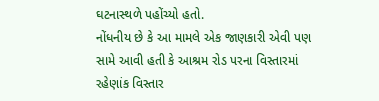ઘટનાસ્થળે પહોંચ્યો હતો.
નોંધનીય છે કે આ મામલે એક જાણકારી એવી પણ સામે આવી હતી કે આશ્રમ રોડ પરના વિસ્તારમાં રહેણાંક વિસ્તાર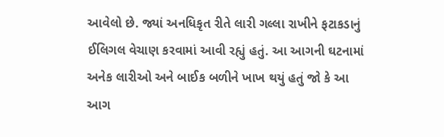આવેલો છે. જ્યાં અનધિકૃત રીતે લારી ગલ્લા રાખીને ફટાકડાનું ઈલિગલ વેચાણ કરવામાં આવી રહ્યું હતું. આ આગની ઘટનામાં અનેક લારીઓ અને બાઈક બળીને ખાખ થયું હતું જો કે આ આગ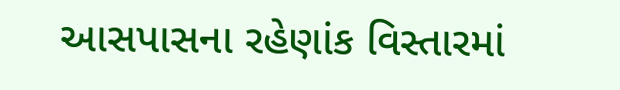આસપાસના રહેણાંક વિસ્તારમાં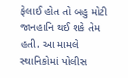ફેલાઈ હોત તો બહુ મોટી જાનહાનિ થઈ શકે તેમ હતી. આ મામલે સ્થાનિકોમાં પોલીસ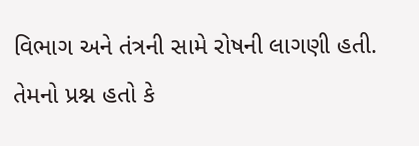વિભાગ અને તંત્રની સામે રોષની લાગણી હતી. તેમનો પ્રશ્ન હતો કે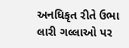અનધિકૃત રીતે ઉભા લારી ગલ્લાઓ પર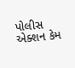પોલીસ એક્શન કેમ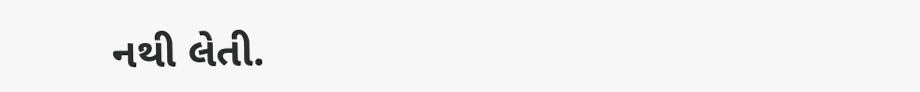નથી લેતી.